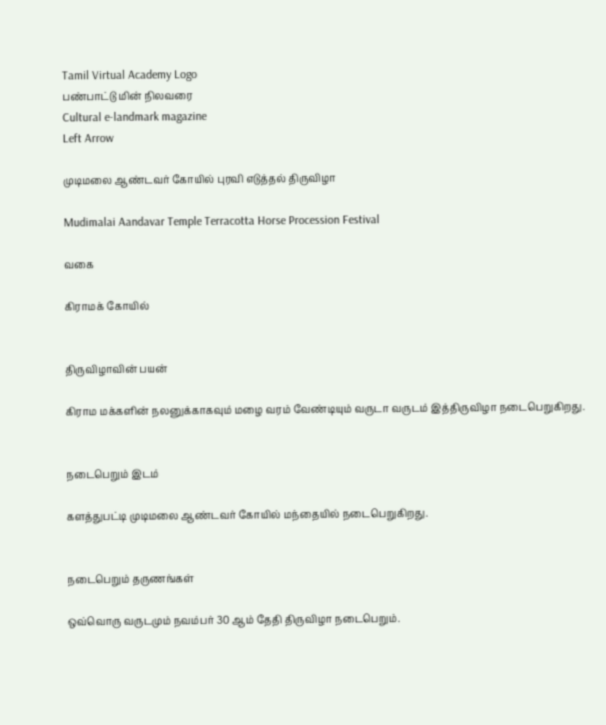Tamil Virtual Academy Logo
பண்பாட்டு மின் நிலவரை
Cultural e-landmark magazine
Left Arrow

முடிமலை ஆண்டவர் கோயில் புரவி எடுத்தல் திருவிழா

Mudimalai Aandavar Temple Terracotta Horse Procession Festival

வகை

கிராமக் கோயில்


திருவிழாவின் பயன்

கிராம மக்களின் நலனுக்காகவும் மழை வரம் வேண்டியும் வருடா வருடம் இத்திருவிழா நடைபெறுகிறது.


நடைபெறும் இடம்

களத்துபட்டி முடிமலை ஆண்டவர் கோயில் மந்தையில் நடைபெறுகிறது.


நடைபெறும் தருணங்கள்

ஒவ்வொரு வருடமும் நவம்பர் 30 ஆம் தேதி திருவிழா நடைபெறும்.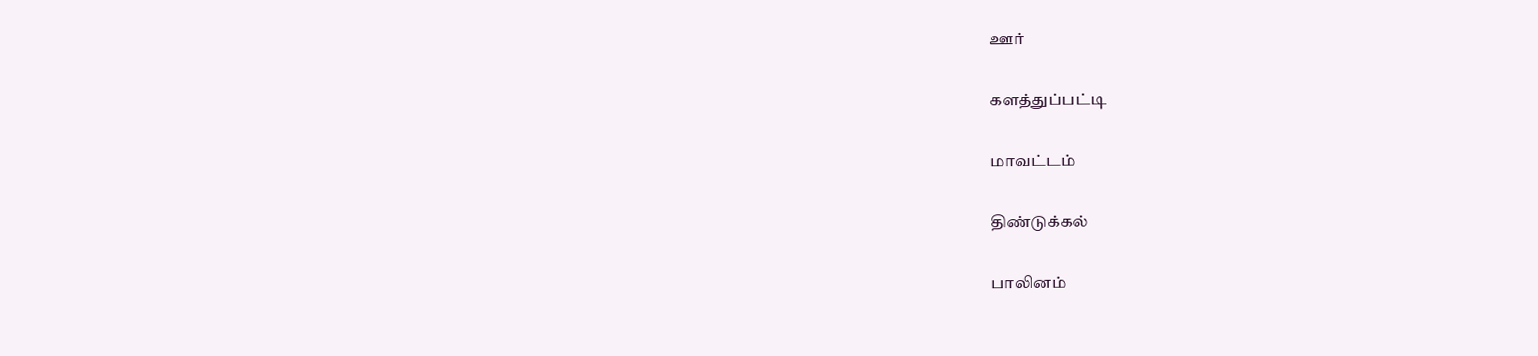ஊர்

களத்துப்பட்டி

மாவட்டம்

திண்டுக்கல்

பாலினம்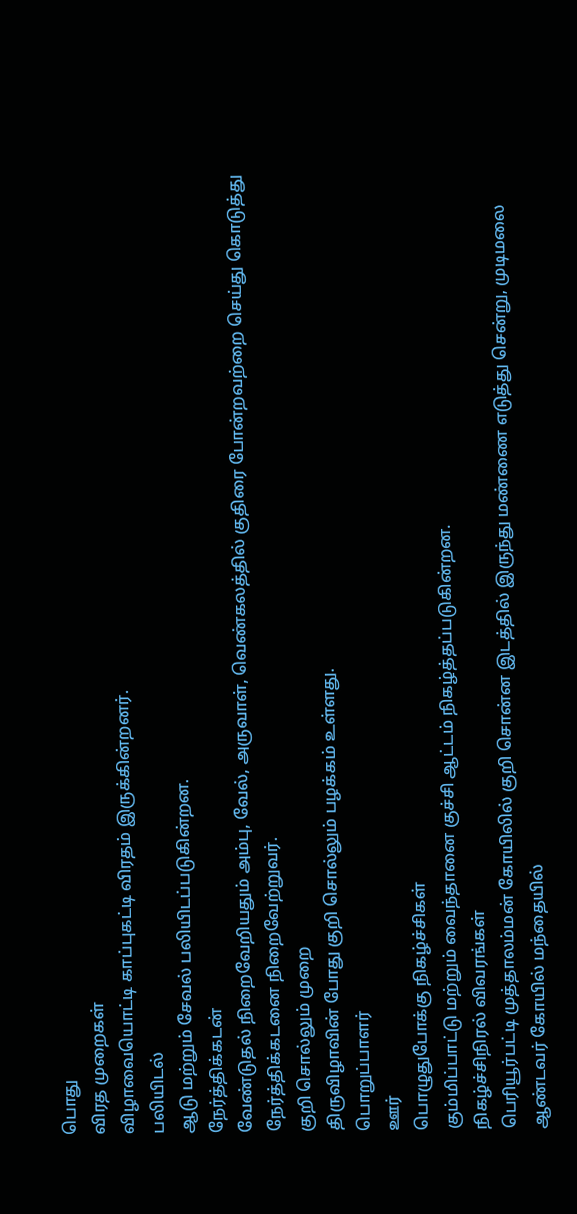பொது
விரத முறைகள்
விழாவையொட்டி காப்புகட்டி விரதம் இருக்கின்றனர்.
பலியிடல்
ஆடு மற்றும் சேவல் பலியிடப்படுகின்றன.
நேர்த்திக்கடன்
வேண்டுதல் நிறைவேறியதும் அம்பு, வேல், அருவாள், வெண்கலத்தில் குதிரை போன்றவற்றை செய்து கொடுத்து நேர்த்திக்கடனை நிறைவேற்றுவர்.
குறி சொல்லும் முறை
திருவிழாவின் போது குறி சொல்லும் பழக்கம் உள்ளது.
பொறுப்பாளர்
ஊர்
பொழுதுபோக்கு நிகழ்ச்சிகள்
கும்மிப்பாட்டு மற்றும் வைந்தானை குச்சி ஆட்டம் நிகழ்த்தப்படுகின்றன.
நிகழ்ச்சிநிரல் விவரங்கள்
பெரியூர்பட்டி முத்தாலம்மன் கோயிலில் குறி சொன்ன இடத்தில் இருந்து மண்ணை எடுத்து சென்று, முடிமலை ஆண்டவர் கோயில் மந்தையில்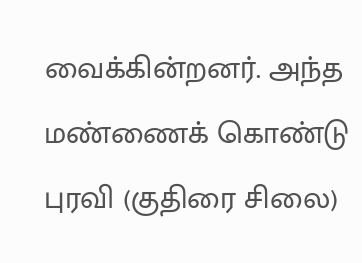வைக்கின்றனர். அந்த மண்ணைக் கொண்டு புரவி (குதிரை சிலை)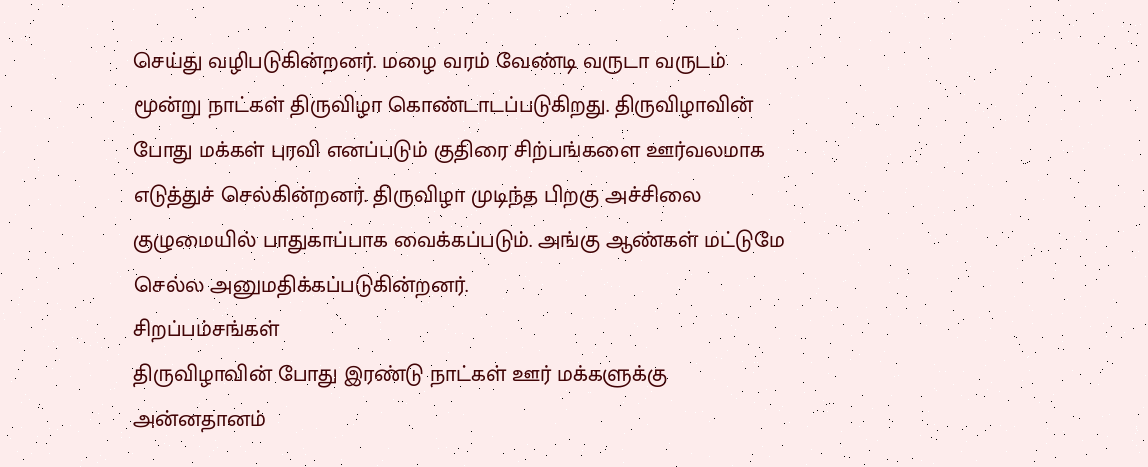செய்து வழிபடுகின்றனர். மழை வரம் வேண்டி வருடா வருடம் மூன்று நாட்கள் திருவிழா கொண்டாடப்படுகிறது. திருவிழாவின் போது மக்கள் புரவி எனப்படும் குதிரை சிற்பங்களை ஊர்வலமாக எடுத்துச் செல்கின்றனர். திருவிழா முடிந்த பிறகு அச்சிலை குழுமையில் பாதுகாப்பாக வைக்கப்படும். அங்கு ஆண்கள் மட்டுமே செல்ல அனுமதிக்கப்படுகின்றனர்.
சிறப்பம்சங்கள்
திருவிழாவின் போது இரண்டு நாட்கள் ஊர் மக்களுக்கு அன்னதானம்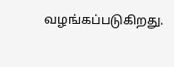வழங்கப்படுகிறது.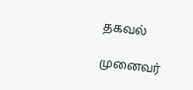தகவல்

முனைவர்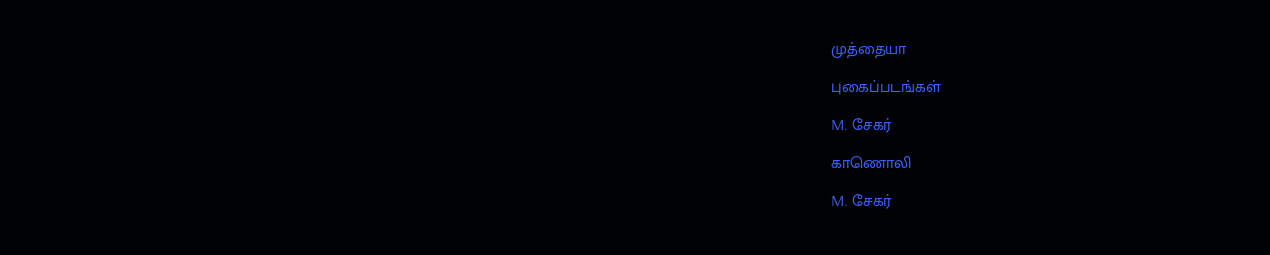முத்தையா

புகைப்படங்கள்

M. சேகர்

காணொலி

M. சேகர்